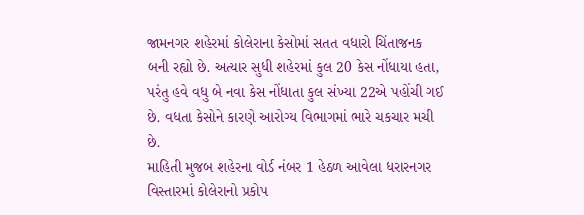જામનગર શહેરમાં કોલેરાના કેસોમાં સતત વધારો ચિંતાજનક બની રહ્યો છે. અત્યાર સુધી શહેરમાં કુલ 20 કેસ નોંધાયા હતા, પરંતુ હવે વધુ બે નવા કેસ નોંધાતા કુલ સંખ્યા 22એ પહોંચી ગઈ છે. વધતા કેસોને કારણે આરોગ્ય વિભાગમાં ભારે ચકચાર મચી છે.
માહિતી મુજબ શહેરના વોર્ડ નંબર 1 હેઠળ આવેલા ધરારનગર વિસ્તારમાં કોલેરાનો પ્રકોપ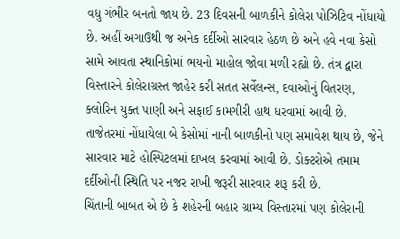વધુ ગંભીર બનતો જાય છે. 23 દિવસની બાળકીને કોલેરા પોઝિટિવ નોંધાયો છે. અહીં અગાઉથી જ અનેક દર્દીઓ સારવાર હેઠળ છે અને હવે નવા કેસો સામે આવતા સ્થાનિકોમાં ભયનો માહોલ જોવા મળી રહ્યો છે. તંત્ર દ્વારા વિસ્તારને કોલેરાગ્રસ્ત જાહેર કરી સતત સર્વેલન્સ, દવાઓનું વિતરણ, ક્લોરિન યુક્ત પાણી અને સફાઈ કામગીરી હાથ ધરવામાં આવી છે.
તાજેતરમાં નોંધાયેલા બે કેસોમાં નાની બાળકીનો પણ સમાવેશ થાય છે, જેને સારવાર માટે હોસ્પિટલમાં દાખલ કરવામાં આવી છે. ડોક્ટરોએ તમામ દર્દીઓની સ્થિતિ પર નજર રાખી જરૂરી સારવાર શરૂ કરી છે.
ચિંતાની બાબત એ છે કે શહેરની બહાર ગ્રામ્ય વિસ્તારમાં પણ કોલેરાની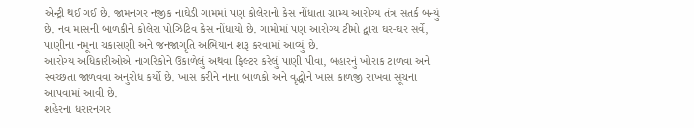એન્ટ્રી થઈ ગઈ છે. જામનગર નજીક નાઘેડી ગામમાં પણ કોલેરાનો કેસ નોંધાતા ગ્રામ્ય આરોગ્ય તંત્ર સતર્ક બન્યું છે. નવ માસની બાળકીને કોલેરા પોઝિટિવ કેસ નોંધાયો છે. ગામોમાં પણ આરોગ્ય ટીમો દ્વારા ઘર-ઘર સર્વે, પાણીના નમૂના ચકાસણી અને જનજાગૃતિ અભિયાન શરૂ કરવામાં આવ્યું છે.
આરોગ્ય અધિકારીઓએ નાગરિકોને ઉકાળેલું અથવા ફિલ્ટર કરેલું પાણી પીવા, બહારનું ખોરાક ટાળવા અને સ્વચ્છતા જાળવવા અનુરોધ કર્યો છે. ખાસ કરીને નાના બાળકો અને વૃદ્ધોને ખાસ કાળજી રાખવા સૂચના આપવામાં આવી છે.
શહેરના ધરારનગર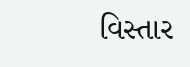વિસ્તાર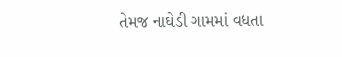તેમજ નાઘેડી ગામમાં વધતા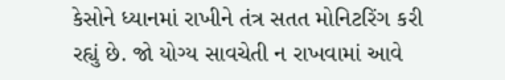કેસોને ધ્યાનમાં રાખીને તંત્ર સતત મોનિટરિંગ કરી રહ્યું છે. જો યોગ્ય સાવચેતી ન રાખવામાં આવે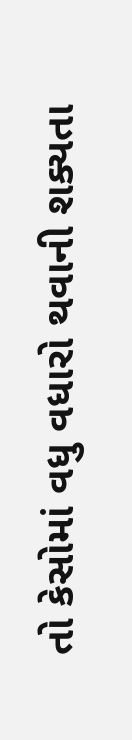તો કેસોમાં વધુ વધારો થવાની શક્યતા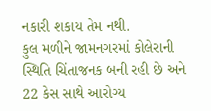નકારી શકાય તેમ નથી.
કુલ મળીને જામનગરમાં કોલેરાની સ્થિતિ ચિંતાજનક બની રહી છે અને 22 કેસ સાથે આરોગ્ય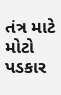તંત્ર માટે મોટો પડકાર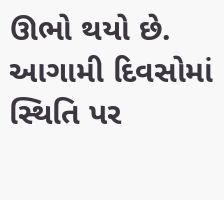ઊભો થયો છે. આગામી દિવસોમાં સ્થિતિ પર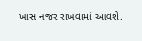ખાસ નજર રાખવામાં આવશે.